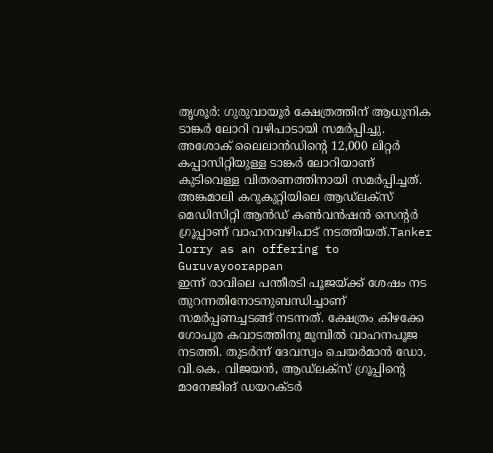തൃശൂർ: ഗുരുവായൂർ ക്ഷേത്രത്തിന് ആധുനിക ടാങ്കർ ലോറി വഴിപാടായി സമർപ്പിച്ചു. അശോക് ലൈലാൻഡിന്റെ 12,000 ലിറ്റർ കപ്പാസിറ്റിയുള്ള ടാങ്കർ ലോറിയാണ് കുടിവെള്ള വിതരണത്തിനായി സമർപ്പിച്ചത്. അങ്കമാലി കറുകുറ്റിയിലെ ആഡ്ലക്സ് മെഡിസിറ്റി ആൻഡ് കൺവൻഷൻ സെന്റർ ഗ്രൂപ്പാണ് വാഹനവഴിപാട് നടത്തിയത്.Tanker lorry as an offering to Guruvayoorappan
ഇന്ന് രാവിലെ പന്തീരടി പൂജയ്ക്ക് ശേഷം നട തുറന്നതിനോടനുബന്ധിച്ചാണ് സമർപ്പണച്ചടങ്ങ് നടന്നത്. ക്ഷേത്രം കിഴക്കേ ഗോപുര കവാടത്തിനു മുമ്പിൽ വാഹനപൂജ നടത്തി. തുടർന്ന് ദേവസ്വം ചെയർമാൻ ഡോ. വി.കെ. വിജയൻ, ആഡ്ലക്സ് ഗ്രൂപ്പിന്റെ മാനേജിങ് ഡയറക്ടർ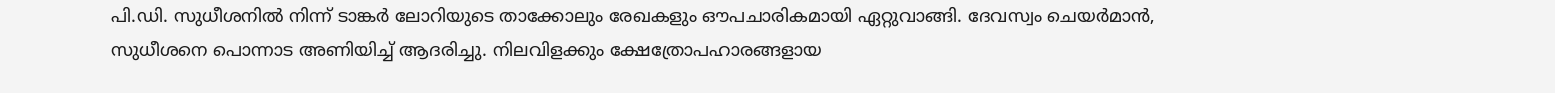പി.ഡി. സുധീശനിൽ നിന്ന് ടാങ്കർ ലോറിയുടെ താക്കോലും രേഖകളും ഔപചാരികമായി ഏറ്റുവാങ്ങി. ദേവസ്വം ചെയർമാൻ, സുധീശനെ പൊന്നാട അണിയിച്ച് ആദരിച്ചു. നിലവിളക്കും ക്ഷേത്രോപഹാരങ്ങളായ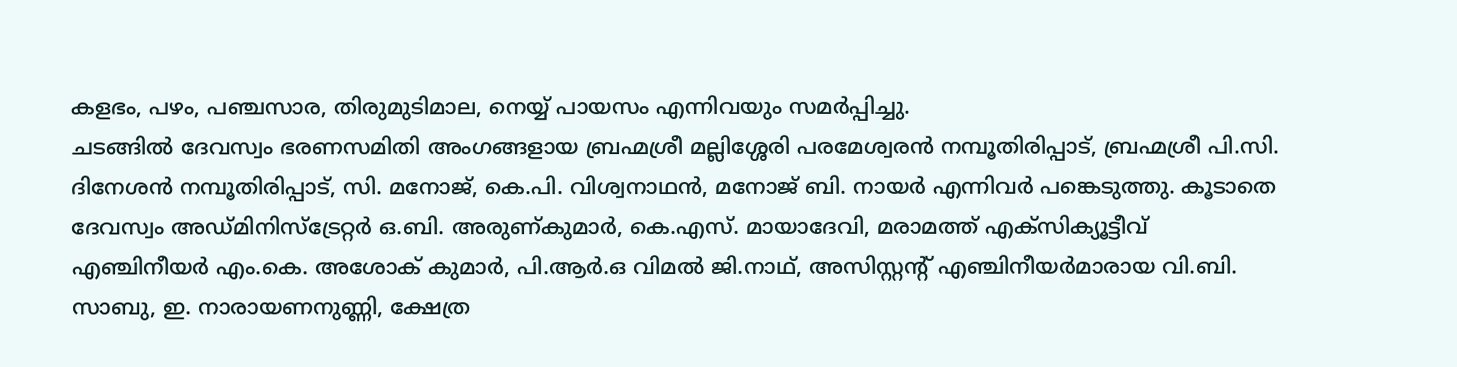കളഭം, പഴം, പഞ്ചസാര, തിരുമുടിമാല, നെയ്യ് പായസം എന്നിവയും സമർപ്പിച്ചു.
ചടങ്ങിൽ ദേവസ്വം ഭരണസമിതി അംഗങ്ങളായ ബ്രഹ്മശ്രീ മല്ലിശ്ശേരി പരമേശ്വരൻ നമ്പൂതിരിപ്പാട്, ബ്രഹ്മശ്രീ പി.സി. ദിനേശൻ നമ്പൂതിരിപ്പാട്, സി. മനോജ്, കെ.പി. വിശ്വനാഥൻ, മനോജ് ബി. നായർ എന്നിവർ പങ്കെടുത്തു. കൂടാതെ ദേവസ്വം അഡ്മിനിസ്ട്രേറ്റർ ഒ.ബി. അരുണ്കുമാർ, കെ.എസ്. മായാദേവി, മരാമത്ത് എക്സിക്യൂട്ടീവ് എഞ്ചിനീയർ എം.കെ. അശോക് കുമാർ, പി.ആർ.ഒ വിമൽ ജി.നാഥ്, അസിസ്റ്റന്റ് എഞ്ചിനീയർമാരായ വി.ബി. സാബു, ഇ. നാരായണനുണ്ണി, ക്ഷേത്ര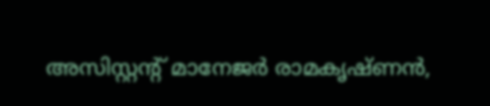അസിസ്റ്റന്റ് മാനേജർ രാമകൃഷ്ണൻ,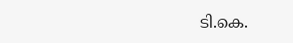ടി.കെ.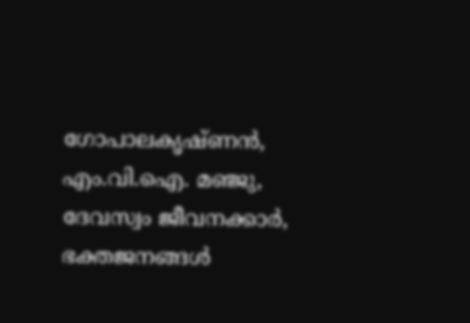ഗോപാലകൃഷ്ണൻ, എം.വി.ഐ. മഞ്ജു, ദേവസ്വം ജീവനക്കാർ, ഭക്തജനങ്ങൾ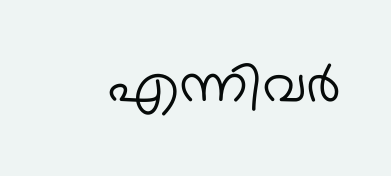എന്നിവർ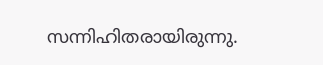സന്നിഹിതരായിരുന്നു.